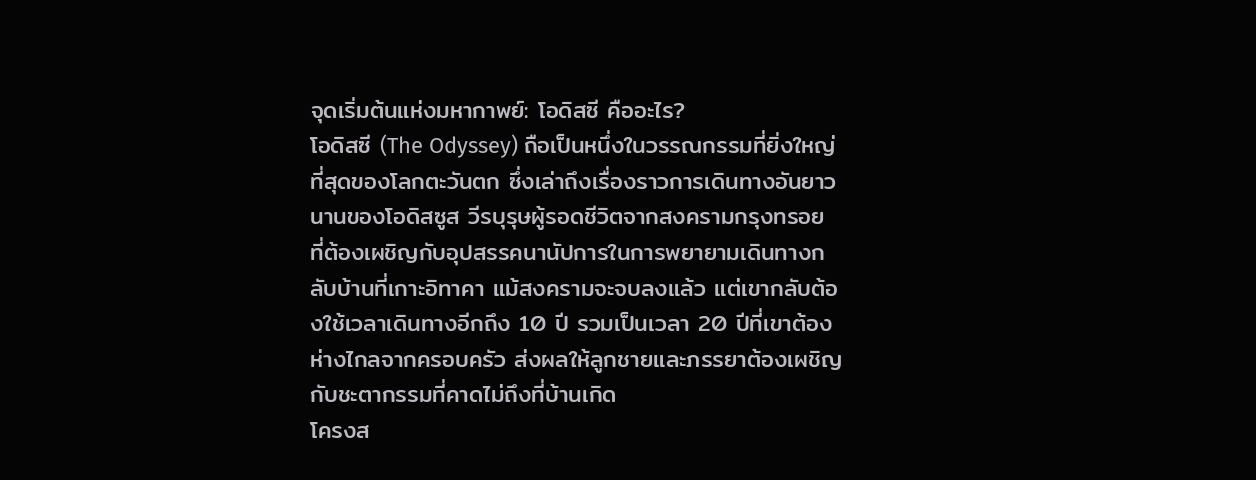จุดเริ่มต้นแห่งมหากาพย์: โอดิสซี คืออะไร?
โอดิสซี (The Odyssey) ถือเป็นหนึ่งในวรรณกรรมที่ยิ่งใหญ่ที่สุดของโลกตะวันตก ซึ่งเล่าถึงเรื่องราวการเดินทางอันยาวนานของโอดิสซูส วีรบุรุษผู้รอดชีวิตจากสงครามกรุงทรอย ที่ต้องเผชิญกับอุปสรรคนานัปการในการพยายามเดินทางกลับบ้านที่เกาะอิทาคา แม้สงครามจะจบลงแล้ว แต่เขากลับต้องใช้เวลาเดินทางอีกถึง 10 ปี รวมเป็นเวลา 20 ปีที่เขาต้องห่างไกลจากครอบครัว ส่งผลให้ลูกชายและภรรยาต้องเผชิญกับชะตากรรมที่คาดไม่ถึงที่บ้านเกิด
โครงส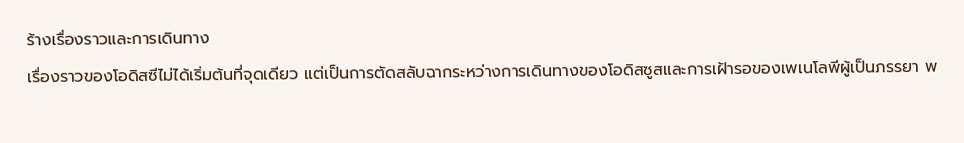ร้างเรื่องราวและการเดินทาง
เรื่องราวของโอดิสซีไม่ได้เริ่มต้นที่จุดเดียว แต่เป็นการตัดสลับฉากระหว่างการเดินทางของโอดิสซูสและการเฝ้ารอของเพเนโลพีผู้เป็นภรรยา พ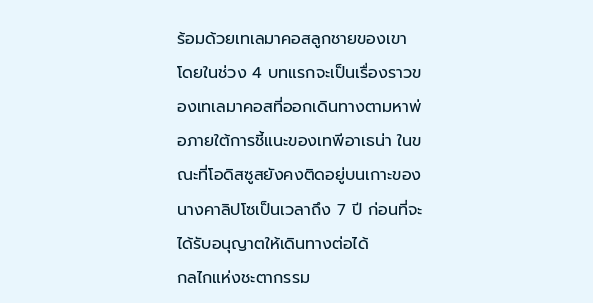ร้อมด้วยเทเลมาคอสลูกชายของเขา โดยในช่วง 4 บทแรกจะเป็นเรื่องราวของเทเลมาคอสที่ออกเดินทางตามหาพ่อภายใต้การชี้แนะของเทพีอาเธน่า ในขณะที่โอดิสซูสยังคงติดอยู่บนเกาะของนางคาลิปโซเป็นเวลาถึง 7 ปี ก่อนที่จะได้รับอนุญาตให้เดินทางต่อได้
กลไกแห่งชะตากรรม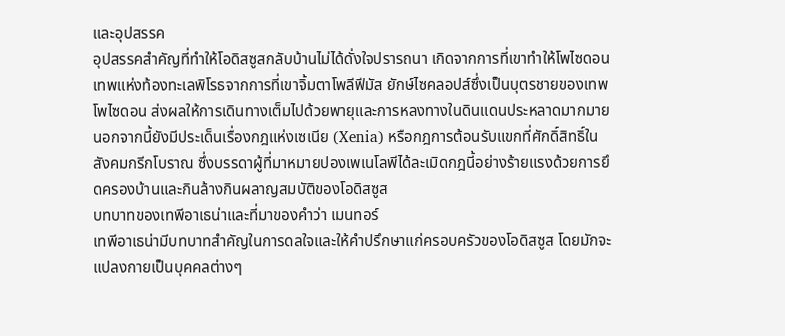และอุปสรรค
อุปสรรคสำคัญที่ทำให้โอดิสซูสกลับบ้านไม่ได้ดั่งใจปรารถนา เกิดจากการที่เขาทำให้โพไซดอน เทพแห่งท้องทะเลพิโรธจากการที่เขาจิ้มตาโพลีฟีมัส ยักษ์ไซคลอปส์ซึ่งเป็นบุตรชายของเทพโพไซดอน ส่งผลให้การเดินทางเต็มไปด้วยพายุและการหลงทางในดินแดนประหลาดมากมาย นอกจากนี้ยังมีประเด็นเรื่องกฎแห่งเซเนีย (Xenia) หรือกฎการต้อนรับแขกที่ศักดิ์สิทธิ์ในสังคมกรีกโบราณ ซึ่งบรรดาผู้ที่มาหมายปองเพเนโลพีได้ละเมิดกฎนี้อย่างร้ายแรงด้วยการยึดครองบ้านและกินล้างกินผลาญสมบัติของโอดิสซูส
บทบาทของเทพีอาเธน่าและที่มาของคำว่า เมนทอร์
เทพีอาเธน่ามีบทบาทสำคัญในการดลใจและให้คำปรึกษาแก่ครอบครัวของโอดิสซูส โดยมักจะแปลงกายเป็นบุคคลต่างๆ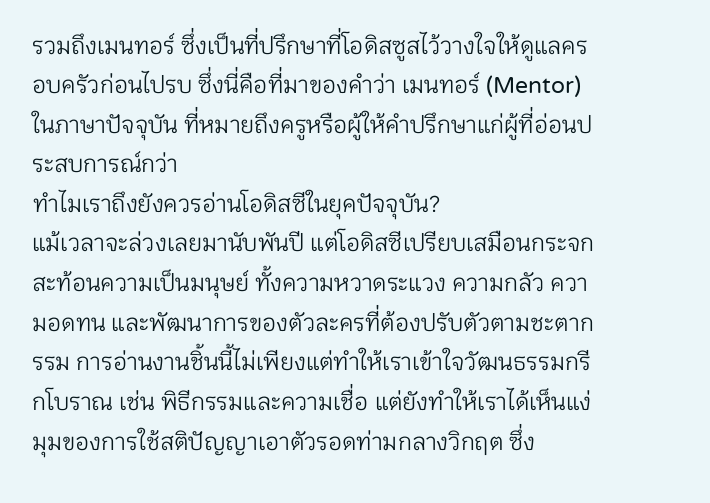รวมถึงเมนทอร์ ซึ่งเป็นที่ปรึกษาที่โอดิสซูสไว้วางใจให้ดูแลครอบครัวก่อนไปรบ ซึ่งนี่คือที่มาของคำว่า เมนทอร์ (Mentor) ในภาษาปัจจุบัน ที่หมายถึงครูหรือผู้ให้คำปรึกษาแก่ผู้ที่อ่อนประสบการณ์กว่า
ทำไมเราถึงยังควรอ่านโอดิสซีในยุคปัจจุบัน?
แม้เวลาจะล่วงเลยมานับพันปี แต่โอดิสซีเปรียบเสมือนกระจกสะท้อนความเป็นมนุษย์ ทั้งความหวาดระแวง ความกลัว ความอดทน และพัฒนาการของตัวละครที่ต้องปรับตัวตามชะตากรรม การอ่านงานชิ้นนี้ไม่เพียงแต่ทำให้เราเข้าใจวัฒนธรรมกรีกโบราณ เช่น พิธีกรรมและความเชื่อ แต่ยังทำให้เราได้เห็นแง่มุมของการใช้สติปัญญาเอาตัวรอดท่ามกลางวิกฤต ซึ่ง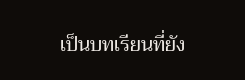เป็นบทเรียนที่ยัง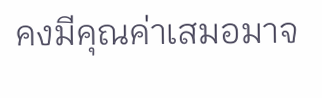คงมีคุณค่าเสมอมาจ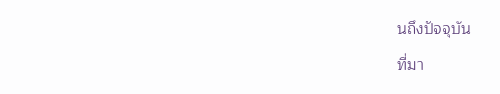นถึงปัจจุบัน
ที่มา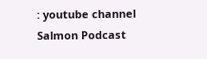: youtube channel Salmon Podcast